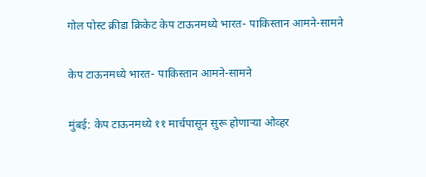गोल पोस्ट क्रीडा क्रिकेट केप टाऊनमध्ये भारत- पाकिस्तान आमने-सामने

केप टाऊनमध्ये भारत- पाकिस्तान आमने-सामने

मुंबई: केप टाऊनमध्ये ११ मार्चपासून सुरू होणाऱ्या ओव्हर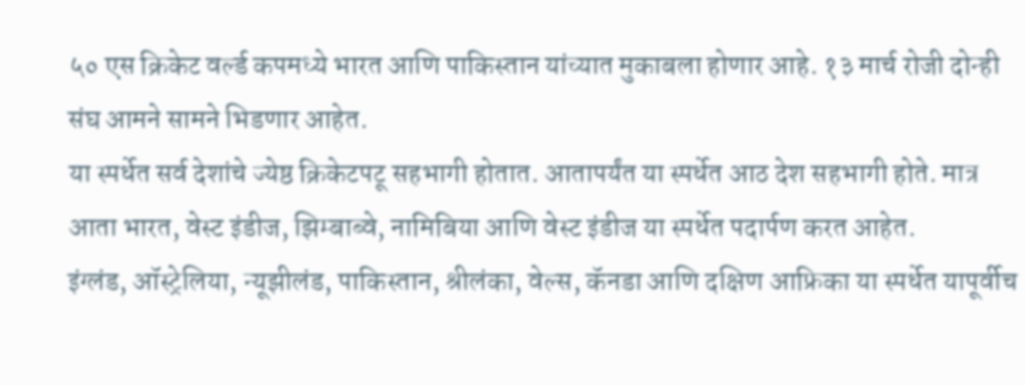५० एस क्रिकेट वर्ल्ड कपमध्ये भारत आणि पाकिस्तान यांच्यात मुकाबला होणार आहे. १३ मार्च रोजी दोन्ही संघ आमने सामने भिडणार आहेत.
या स्पर्धेत सर्व देशांचे ज्येष्ठ क्रिकेटपटू सहभागी होतात. आतापर्यंत या स्पर्धेत आठ देश सहभागी होते. मात्र आता भारत, वेस्ट इंडीज, झिम्बाब्वे, नामिबिया आणि वेस्ट इंडीज या स्पर्धेत पदार्पण करत आहेत.
इंग्लंड, ऑस्ट्रेलिया, न्यूझीलंड, पाकिस्तान, श्रीलंका, वेल्स, कॅनडा आणि दक्षिण आफ्रिका या स्पर्धेत यापूर्वीच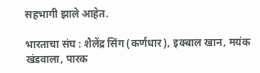सहभागी झाले आहेत.

भारताचा संघ : शैलेंद्र सिंग (कर्णधार), इक्बाल खान, मयंक खंडवाला, पारक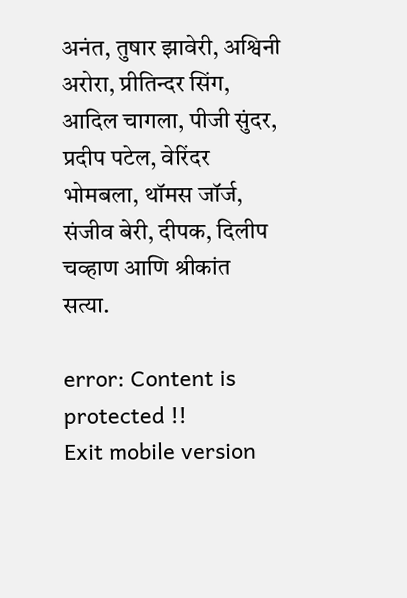अनंत, तुषार झावेरी, अश्विनी अरोरा, प्रीतिन्दर सिंग, आदिल चागला, पीजी सुंदर, प्रदीप पटेल, वेरिंदर भोमबला, थॉमस जॉर्ज, संजीव बेरी, दीपक, दिलीप चव्हाण आणि श्रीकांत सत्या.

error: Content is protected !!
Exit mobile version